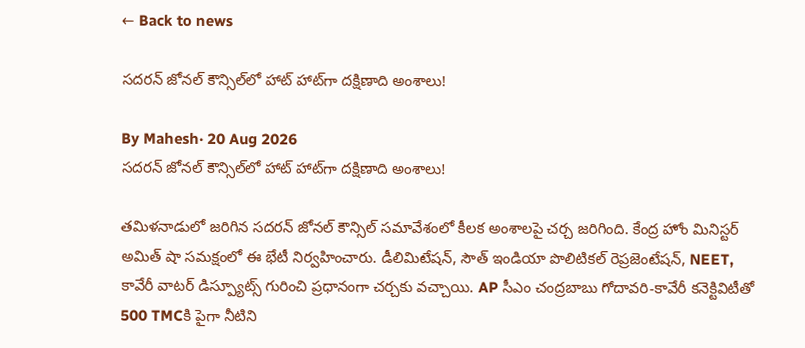← Back to news

సదరన్‌ జోనల్‌ కౌన్సిల్‌లో హాట్‌ హాట్‌గా దక్షిణాది అంశాలు!

By Mahesh· 20 Aug 2026
సదరన్‌ జోనల్‌ కౌన్సిల్‌లో హాట్‌ హాట్‌గా దక్షిణాది అంశాలు!

తమిళనాడులో జరిగిన సదరన్‌ జోనల్‌ కౌన్సిల్‌ సమావేశంలో కీలక అంశాలపై చర్చ జరిగింది. కేంద్ర హోం మినిస్టర్ అమిత్‌ షా సమక్షంలో ఈ భేటీ నిర్వహించారు. డీలిమిటేషన్‌, సౌత్ ఇండియా పొలిటికల్ రెప్రజెంటేషన్, NEET, కావేరీ వాటర్ డిస్ప్యూట్స్ గురించి ప్రధానంగా చర్చకు వచ్చాయి. AP సీఎం చంద్రబాబు గోదావరి-కావేరీ కనెక్టివిటీతో 500 TMCకి పైగా నీటిని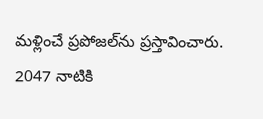మళ్లించే ప్రపోజల్‌ను ప్రస్తావించారు. 2047 నాటికి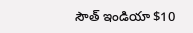సౌత్ ఇండియా $10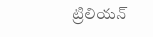ట్రిలియన్‌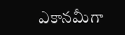ఎకానమీగా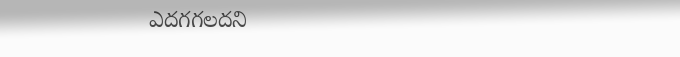ఎదగగలదని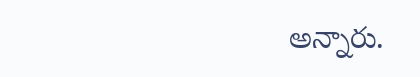అన్నారు.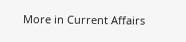More in Current Affairs